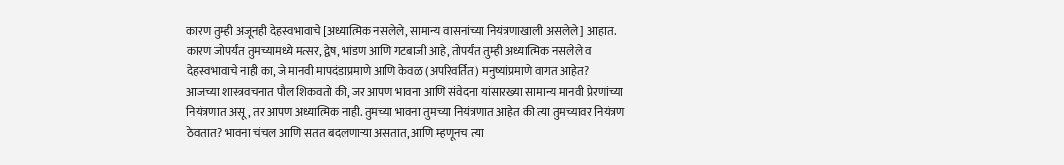कारण तुम्ही अजूनही देहस्वभावाचे [अध्यात्मिक नसलेले, सामान्य वासनांच्या नियंत्रणाखाली असलेले] आहात. कारण जोपर्यंत तुमच्यामध्ये मत्सर, द्वेष, भांडण आणि गटबाजी आहे, तोपर्यंत तुम्ही अध्यात्मिक नसलेले व देहस्वभावाचे नाही का, जे मानवी मापदंडाप्रमाणे आणि केवळ (अपरिवर्तित) मनुष्यांप्रमाणे वागत आहेत?
आजच्या शास्त्रवचनात पौल शिकवतो की, जर आपण भावना आणि संवेदना यांसारख्या सामान्य मानवी प्रेरणांच्या नियंत्रणात असू, तर आपण अध्यात्मिक नाही. तुमच्या भावना तुमच्या नियंत्रणात आहेत की त्या तुमच्यावर नियंत्रण ठेवतात? भावना चंचल आणि सतत बदलणाऱ्या असतात, आणि म्हणूनच त्या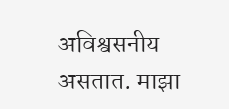अविश्वसनीय असतात. माझा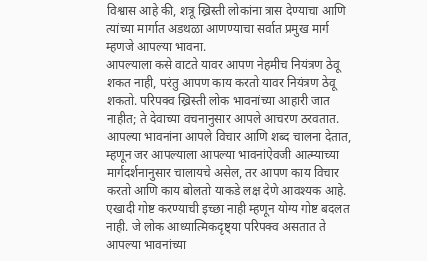विश्वास आहे की, शत्रू ख्रिस्ती लोकांना त्रास देण्याचा आणि त्यांच्या मार्गात अडथळा आणण्याचा सर्वात प्रमुख मार्ग म्हणजे आपल्या भावना.
आपल्याला कसे वाटते यावर आपण नेहमीच नियंत्रण ठेवू शकत नाही, परंतु आपण काय करतो यावर नियंत्रण ठेवू शकतो. परिपक्व ख्रिस्ती लोक भावनांच्या आहारी जात नाहीत; ते देवाच्या वचनानुसार आपले आचरण ठरवतात. आपल्या भावनांना आपले विचार आणि शब्द चालना देतात, म्हणून जर आपल्याला आपल्या भावनांऐवजी आत्म्याच्या मार्गदर्शनानुसार चालायचे असेल, तर आपण काय विचार करतो आणि काय बोलतो याकडे लक्ष देणे आवश्यक आहे. एखादी गोष्ट करण्याची इच्छा नाही म्हणून योग्य गोष्ट बदलत नाही. जे लोक आध्यात्मिकदृष्ट्या परिपक्व असतात ते आपल्या भावनांच्या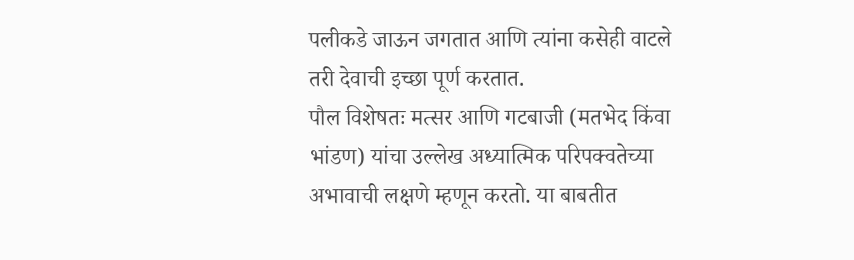पलीकडे जाऊन जगतात आणि त्यांना कसेही वाटले तरी देवाची इच्छा पूर्ण करतात.
पौल विशेषतः मत्सर आणि गटबाजी (मतभेद किंवा भांडण) यांचा उल्लेख अध्यात्मिक परिपक्वतेच्या अभावाची लक्षणे म्हणून करतो. या बाबतीत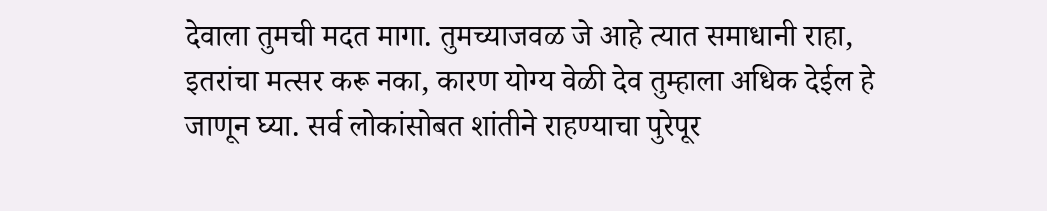देवाला तुमची मदत मागा. तुमच्याजवळ जे आहे त्यात समाधानी राहा, इतरांचा मत्सर करू नका, कारण योग्य वेळी देव तुम्हाला अधिक देईल हे जाणून घ्या. सर्व लोकांसोबत शांतीने राहण्याचा पुरेपूर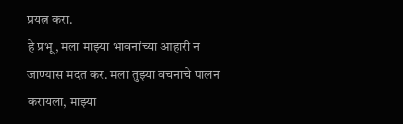प्रयत्न करा.
हे प्रभू, मला माझ्या भावनांच्या आहारी न जाण्यास मदत कर. मला तुझ्या वचनाचे पालन करायला, माझ्या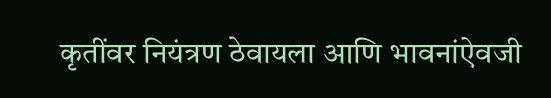कृतींवर नियंत्रण ठेवायला आणि भावनांऐवजी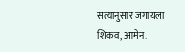सत्यानुसार जगायला शिकव, आमेन.